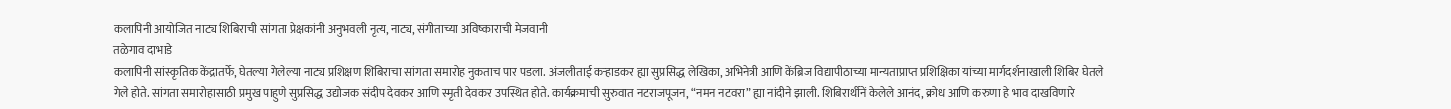कलापिनी आयोजित नाट्य शिबिराची सांगता प्रेक्षकांनी अनुभवली नृत्य, नाट्य, संगीताच्या अविष्काराची मेजवानी
तळेगाव दाभाडे
कलापिनी सांस्कृतिक केंद्रातर्फे, घेतल्या गेलेल्या नाट्य प्रशिक्षण शिबिराचा सांगता समारोह नुकताच पार पडला. अंजलीताई कऱ्हाडकर ह्या सुप्रसिद्ध लेखिका, अभिनेत्री आणि केंब्रिज विद्यापीठाच्या मान्यताप्राप्त प्रशिक्षिका यांच्या मार्गदर्शनाखाली शिबिर घेतले गेले होते. सांगता समारोहासाठी प्रमुख पाहुणे सुप्रसिद्ध उद्योजक संदीप देवकर आणि स्मृती देवकर उपस्थित होते. कार्यक्रमाची सुरुवात नटराजपूजन, “नमन नटवरा” ह्या नांदीने झाली. शिबिरार्थीनें केलेले आनंद, क्रोध आणि करुणा हे भाव दाखविणारे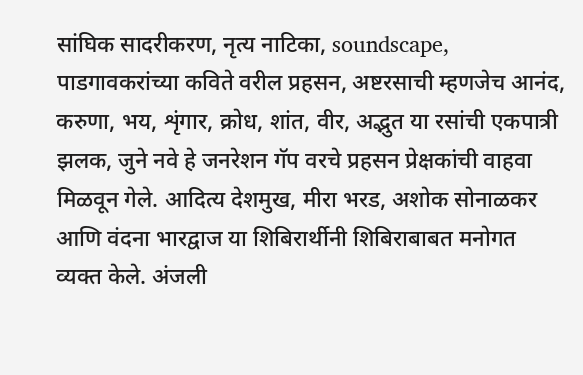सांघिक सादरीकरण, नृत्य नाटिका, soundscape, पाडगावकरांच्या कविते वरील प्रहसन, अष्टरसाची म्हणजेच आनंद, करुणा, भय, शृंगार, क्रोध, शांत, वीर, अद्भुत या रसांची एकपात्री झलक, जुने नवे हे जनरेशन गॅप वरचे प्रहसन प्रेक्षकांची वाहवा मिळवून गेले. आदित्य देशमुख, मीरा भरड, अशोक सोनाळकर आणि वंदना भारद्वाज या शिबिरार्थीनी शिबिराबाबत मनोगत व्यक्त केले. अंजली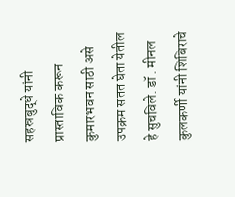सहस्रबुद्धे यांनी प्रास्ताविक करून कुमारभवन साठी असे उपक्रम सतत घेता येतील हे सुचविले. डॉ . मीनल कुलकर्णी यांनी शिबिराचे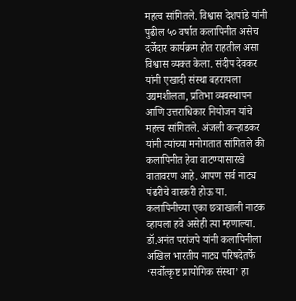महत्व सांगितले. विश्वास देशपांडे यांनी पुढील ५० वर्षात कलापिनीत असेच दर्जेदार कार्यक्रम होत राहतील असा विश्वास व्यक्त केला. संदीप देवकर यांनी एखादी संस्था बहरायला उद्यमशीलता, प्रतिभा व्यवस्थापन आणि उत्तराधिकार नियोजन यांचे महत्त्व सांगितले. अंजली कऱ्हाडकर यांनी त्यांच्या मनोगतात सांगितले की कलापिनीत हेवा वाटण्यासारखे वातावरण आहे. आपण सर्व नाट्य पंढरीचे वारकरी होऊ या. कलापिनीच्या एका छत्राखाली नाटक व्हायला हवे असेही त्या म्हणाल्या. डॉ.अनंत परांजपे यांनी कलापिनीला अखिल भारतीय नाट्य परिषदेतर्फे ‘सर्वोत्कृष्ट प्रायोगिक संस्था’ हा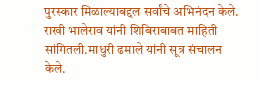पुरस्कार मिळाल्याबद्दल सर्वांचे अभिनंदन केले. राखी भालेराव यांनी शिबिराबाबत माहिती सांगितली.माधुरी ढमाले यांनी सूत्र संचालन केले.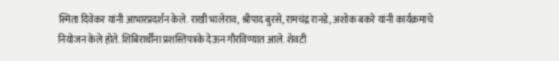स्मिता दिवेकर यांनी आभारप्रदर्शन केले. राखी भालेराव, श्रीपाद बुरसे, रामचंद्र रानडे, अशोक बकरे यांनी कार्यक्रमाचे नियोजन केले होते. शिबिरार्थींना प्रशस्तिपत्रके देऊन गौरविण्यात आले. शेवटी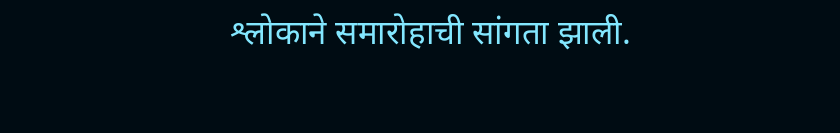श्लोकाने समारोहाची सांगता झाली.